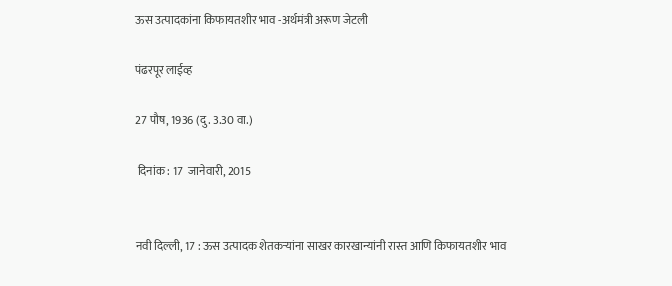ऊस उत्पादकांना किफायतशीर भाव -अर्थमंत्री अरूण जेटली

पंढरपूर लाईव्ह

27 पौष, 1936 (दु. 3.30 वा.)

 दिनांक : 17  जानेवारी, 2015


नवी दिल्ली, 17 : ऊस उत्पादक शेतकर्‍यांना साखर कारखान्यांनी रास्त आणि किफायतशीर भाव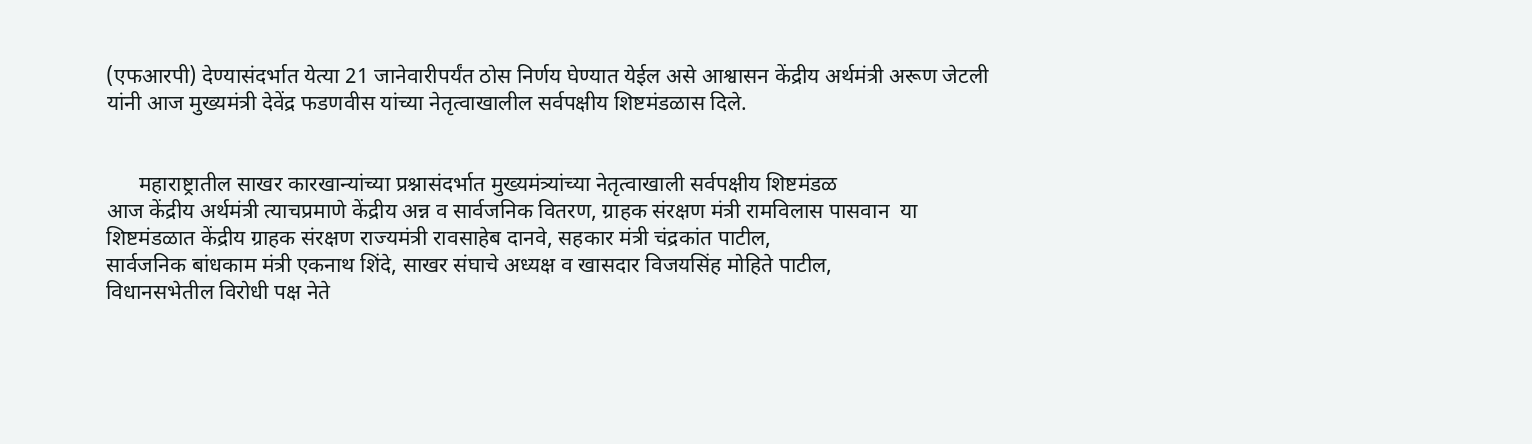(एफआरपी) देण्यासंदर्भात येत्या 21 जानेवारीपर्यंत ठोस निर्णय घेण्यात येईल असे आश्वासन केंद्रीय अर्थमंत्री अरूण जेटली यांनी आज मुख्यमंत्री देवेंद्र फडणवीस यांच्या नेतृत्वाखालील सर्वपक्षीय शिष्टमंडळास दिले.


      महाराष्ट्रातील साखर कारखान्यांच्या प्रश्नासंदर्भात मुख्यमंत्र्यांच्या नेतृत्वाखाली सर्वपक्षीय शिष्टमंडळ
आज केंद्रीय अर्थमंत्री त्याचप्रमाणे केंद्रीय अन्न व सार्वजनिक वितरण, ग्राहक संरक्षण मंत्री रामविलास पासवान  या शिष्टमंडळात केंद्रीय ग्राहक संरक्षण राज्यमंत्री रावसाहेब दानवे, सहकार मंत्री चंद्रकांत पाटील,
सार्वजनिक बांधकाम मंत्री एकनाथ शिंदे, साखर संघाचे अध्यक्ष व खासदार विजयसिंह मोहिते पाटील,
विधानसभेतील विरोधी पक्ष नेते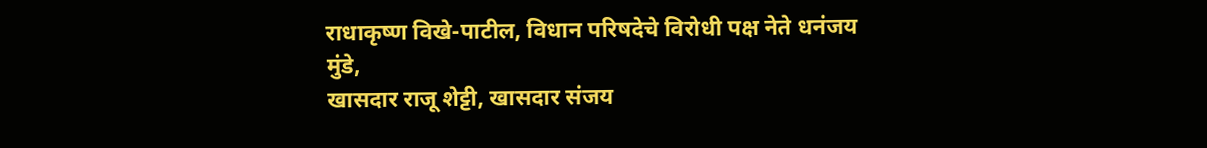राधाकृष्ण विखे-पाटील, विधान परिषदेचे विरोधी पक्ष नेते धनंजय मुंडे,
खासदार राजू शेट्टी, खासदार संजय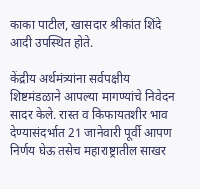काका पाटील, खासदार श्रीकांत शिंदे आदी उपस्थित होते.

केंद्रीय अर्थमंत्र्यांना सर्वपक्षीय शिष्टमंडळाने आपल्या मागण्यांचे निवेदन सादर केले. रास्त व किफायतशीर भाव देण्यासंदर्भात 21 जानेवारी पूर्वी आपण निर्णय घेऊ तसेच महाराष्ट्रातील साखर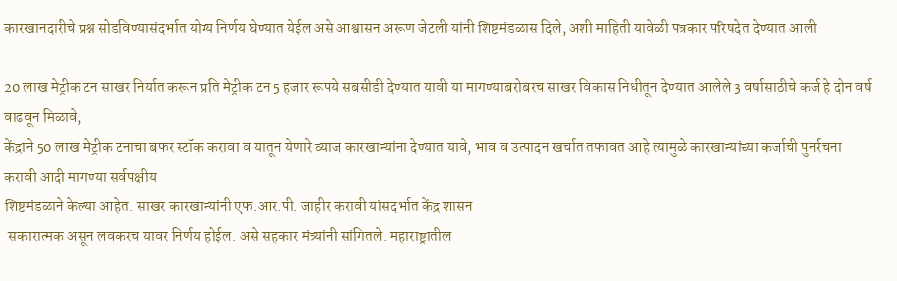कारखानदारीचे प्रश्न सोडविण्यासंदर्भात योग्य निर्णय घेण्यात येईल असे आश्वासन अरूण जेटली यांनी शिष्टमंडळास दिले, अशी माहिती यावेळी पत्रकार परिषदेत देण्यात आली

20 लाख मेट्रीक टन साखर निर्यात करून प्रति मेट्रीक टन 5 हजार रूपये सबसीडी देण्यात यावी या मागण्याबरोबरच साखर विकास निधीतून देण्यात आलेले 3 वर्षासाठीचे कर्ज हे दोन वर्ष वाढवून मिळावे,
केंद्राने 50 लाख मेट्रीक टनाचा बफर स्टॉक करावा व यातून येणारे व्याज कारखान्यांना देण्यात यावे, भाव व उत्पादन खर्चात तफावत आहे त्यामुळे कारखान्यांच्या कर्जाची पुनर्रचना करावी आदी मागण्या सर्वपक्षीय
शिष्टमंडळाने केल्या आहेत. साखर कारखान्यांनी एफ.आर.पी. जाहीर करावी यांसदर्भात केंद्र शासन
 सकारात्मक असून लवकरच यावर निर्णय होईल. असे सहकार मंत्र्यांनी सांगितले. महाराष्ट्रातील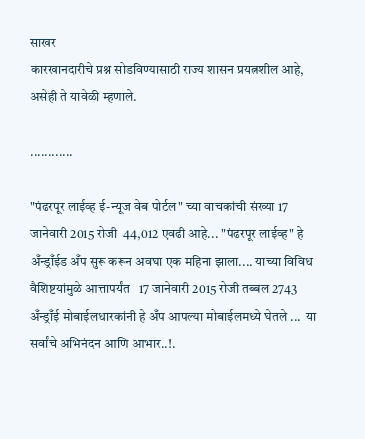साखर
कारखानदारीचे प्रश्न सोडविण्यासाठी राज्य शासन प्रयत्नशील आहे, असेही ते यावेळी म्हणाले.

............

"पंढरपूर लाईव्ह ई-न्यूज वेब पोर्टल" च्या वाचकांची संख्या 17 जानेवारी 2015 रोजी  44,012 एवढी आहे... "पंढरपूर लाईव्ह" हे अँन्ड्राँईड अँप सुरू करून अवघा एक महिना झाला.... याच्या विविध वैशिष्टयांमुळे आत्तापर्यंत   17 जानेवारी 2015 रोजी तब्बल 2743 अँन्ड्राँई मोबाईलधारकांनी हे अँप आपल्या मोबाईलमध्ये घेतले ...  या सर्वांचे अभिनंदन आणि आभार..!.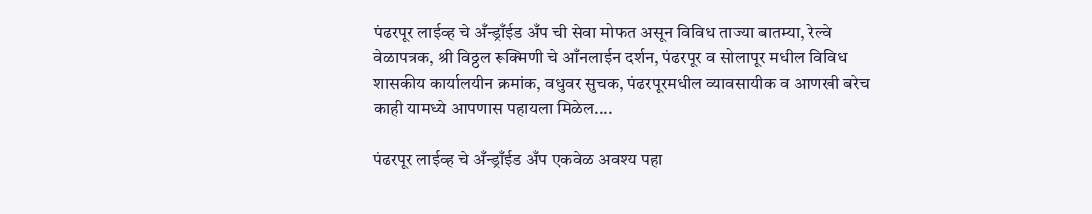पंढरपूर लाईव्ह चे अँन्ड्राँईड अँप ची सेवा मोफत असून विविध ताज्या बातम्या, रेल्वे वेळापत्रक, श्री विठ्ठल रूक्मिणी चे आँनलाईन दर्शन, पंढरपूर व सोलापूर मधील विविध शासकीय कार्यालयीन क्रमांक, वधुवर सुचक, पंढरपूरमधील व्यावसायीक व आणखी बरेच काही यामध्ये आपणास पहायला मिळेल....

पंढरपूर लाईव्ह चे अँन्ड्राँईड अँप एकवेळ अवश्य पहा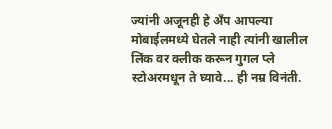ज्यांनी अजूनही हे अँप आपल्या मोबाईलमध्ये घेतले नाही त्यांनी खालील लिंक वर क्लीक करून गुगल प्ले स्टोअरमधून ते घ्यावे... ही नम्र विनंती.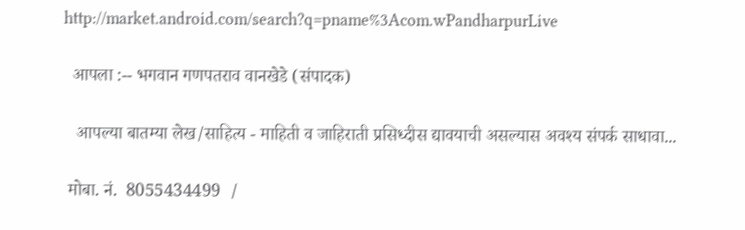http://market.android.com/search?q=pname%3Acom.wPandharpurLive

  आपला :-- भगवान गणपतराव वानखेडे (संपादक)

   आपल्या बातम्या लेख/साहित्य - माहिती व जाहिराती प्रसिध्दीस द्यावयाची असल्यास अवश्य संपर्क साधावा...

 मोबा. नं.  8055434499  /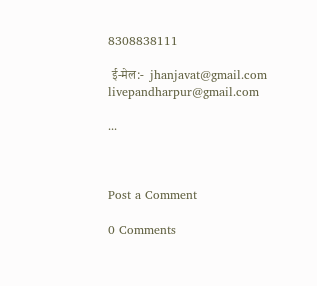8308838111

 ई-मेल:-  jhanjavat@gmail.com     livepandharpur@gmail.com

...



Post a Comment

0 Comments